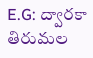E.G: ద్వారకా తిరుమల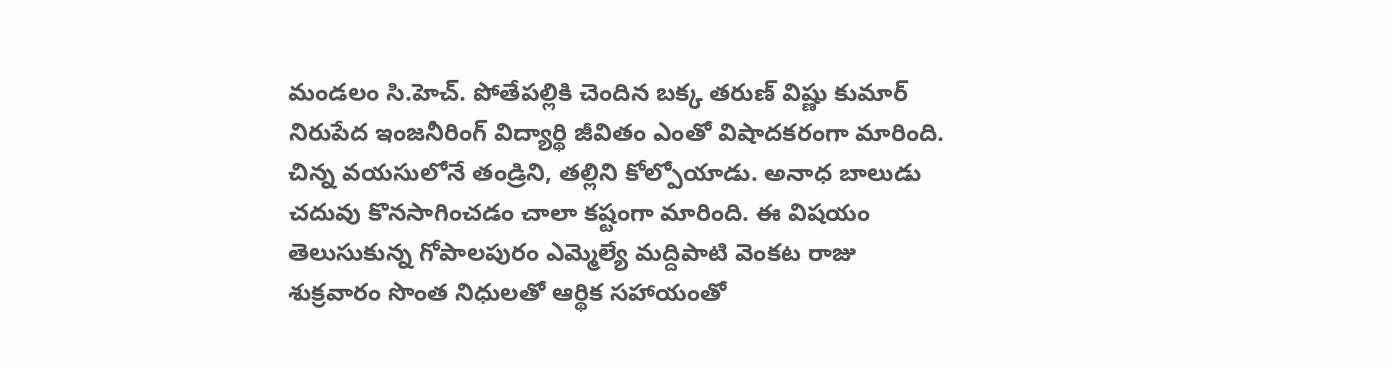మండలం సి.హెచ్. పోతేపల్లికి చెందిన బక్క తరుణ్ విష్ణు కుమార్ నిరుపేద ఇంజనీరింగ్ విద్యార్థి జీవితం ఎంతో విషాదకరంగా మారింది. చిన్న వయసులోనే తండ్రిని, తల్లిని కోల్పోయాడు. అనాధ బాలుడు చదువు కొనసాగించడం చాలా కష్టంగా మారింది. ఈ విషయం తెలుసుకున్న గోపాలపురం ఎమ్మెల్యే మద్దిపాటి వెంకట రాజు శుక్రవారం సొంత నిధులతో ఆర్థిక సహాయంతో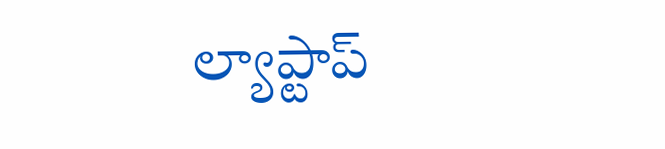ల్యాప్టాప్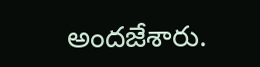అందజేశారు.